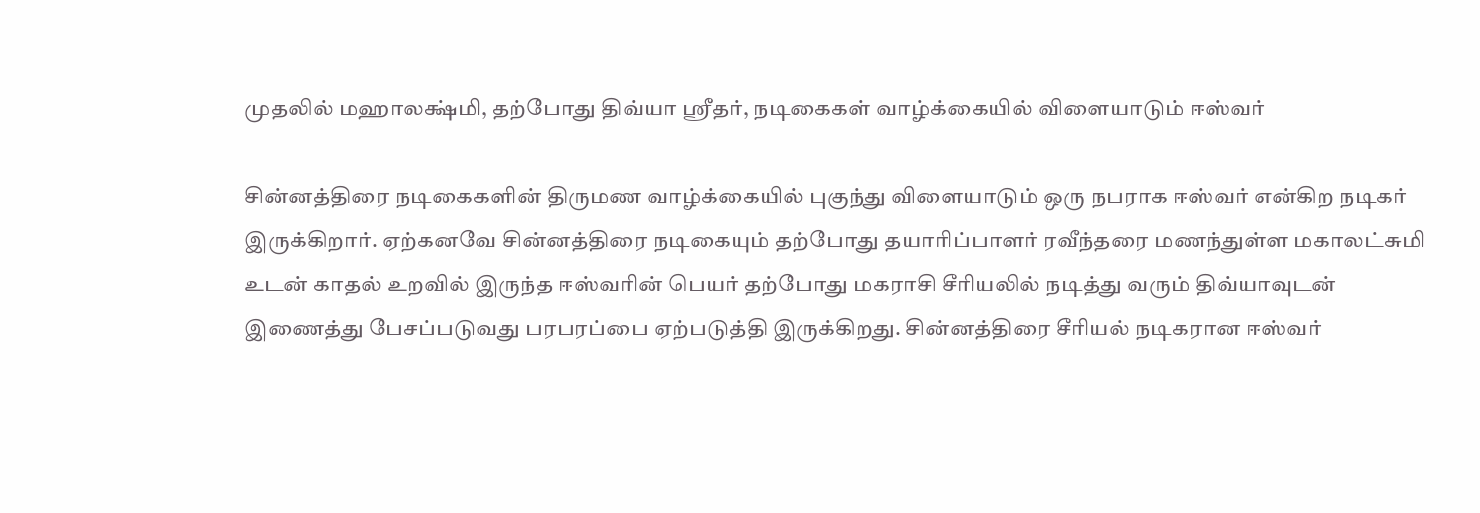முதலில் மஹாலக்ஷ்மி, தற்போது திவ்யா ஸ்ரீதர், நடிகைகள் வாழ்க்கையில் விளையாடும் ஈஸ்வர்

சின்னத்திரை நடிகைகளின் திருமண வாழ்க்கையில் புகுந்து விளையாடும் ஒரு நபராக ஈஸ்வர் என்கிற நடிகர் இருக்கிறார். ஏற்கனவே சின்னத்திரை நடிகையும் தற்போது தயாரிப்பாளர் ரவீந்தரை மணந்துள்ள மகாலட்சுமி உடன் காதல் உறவில் இருந்த ஈஸ்வரின் பெயர் தற்போது மகராசி சீரியலில் நடித்து வரும் திவ்யாவுடன் இணைத்து பேசப்படுவது பரபரப்பை ஏற்படுத்தி இருக்கிறது. சின்னத்திரை சீரியல் நடிகரான ஈஸ்வர்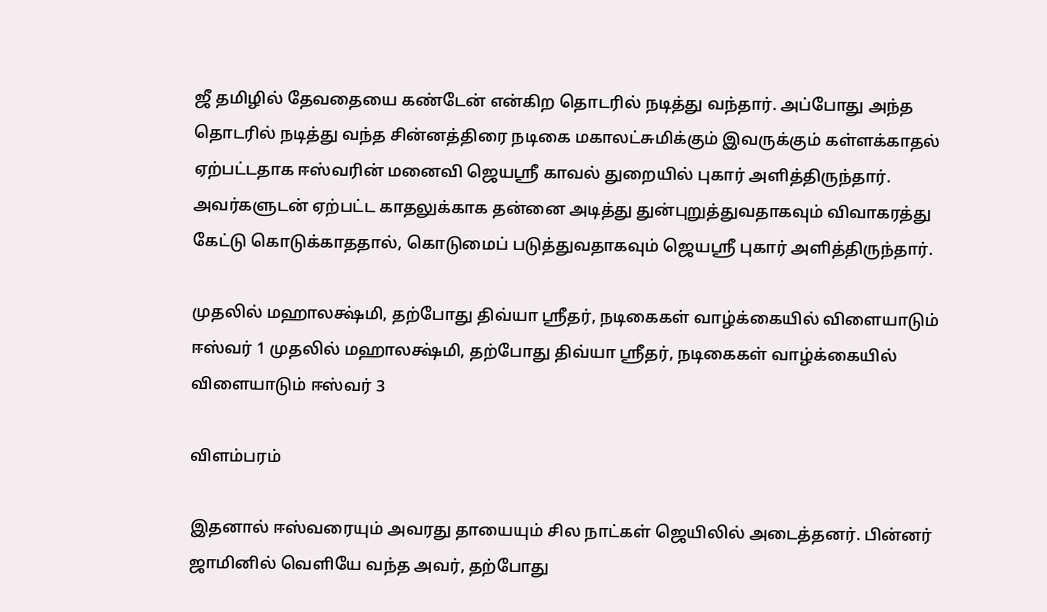ஜீ தமிழில் தேவதையை கண்டேன் என்கிற தொடரில் நடித்து வந்தார். அப்போது அந்த தொடரில் நடித்து வந்த சின்னத்திரை நடிகை மகாலட்சுமிக்கும் இவருக்கும் கள்ளக்காதல் ஏற்பட்டதாக ஈஸ்வரின் மனைவி ஜெயஸ்ரீ காவல் துறையில் புகார் அளித்திருந்தார். அவர்களுடன் ஏற்பட்ட காதலுக்காக தன்னை அடித்து துன்புறுத்துவதாகவும் விவாகரத்து கேட்டு கொடுக்காததால், கொடுமைப் படுத்துவதாகவும் ஜெயஸ்ரீ புகார் அளித்திருந்தார்.

முதலில் மஹாலக்ஷ்மி, தற்போது திவ்யா ஸ்ரீதர், நடிகைகள் வாழ்க்கையில் விளையாடும் ஈஸ்வர் 1 முதலில் மஹாலக்ஷ்மி, தற்போது திவ்யா ஸ்ரீதர், நடிகைகள் வாழ்க்கையில் விளையாடும் ஈஸ்வர் 3

விளம்பரம்

இதனால் ஈஸ்வரையும் அவரது தாயையும் சில நாட்கள் ஜெயிலில் அடைத்தனர். பின்னர் ஜாமினில் வெளியே வந்த அவர், தற்போது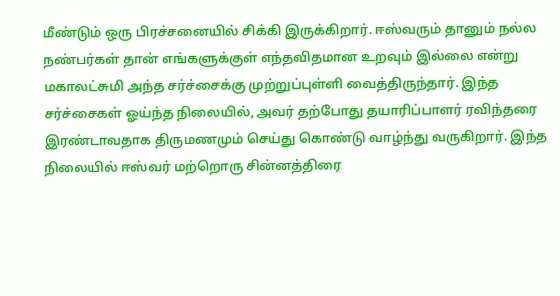மீண்டும் ஒரு பிரச்சனையில் சிக்கி இருக்கிறார். ஈஸ்வரும் தானும் நல்ல நண்பர்கள் தான் எங்களுக்குள் எந்தவிதமான உறவும் இல்லை என்று மகாலட்சுமி அந்த சர்ச்சைக்கு முற்றுப்புள்ளி வைத்திருந்தார். இந்த சர்ச்சைகள் ஓய்ந்த நிலையில், அவர் தற்போது தயாரிப்பாளர் ரவிந்தரை இரண்டாவதாக திருமணமும் செய்து கொண்டு வாழ்ந்து வருகிறார். இந்த நிலையில் ஈஸ்வர் மற்றொரு சின்னத்திரை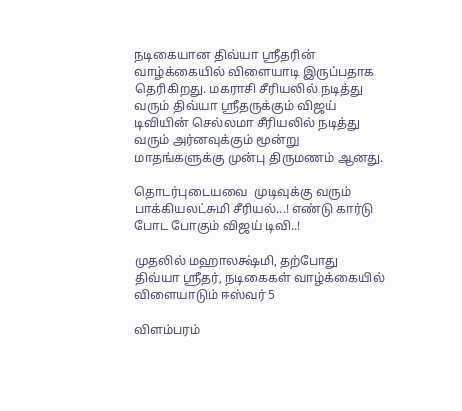நடிகையான திவ்யா ஸ்ரீதரின் வாழ்க்கையில் விளையாடி இருப்பதாக தெரிகிறது. மகராசி சீரியலில் நடித்து வரும் திவ்யா ஸ்ரீதருக்கும் விஜய் டிவியின் செல்லமா சீரியலில் நடித்து வரும் அர்னவுக்கும் மூன்று மாதங்களுக்கு முன்பு திருமணம் ஆனது.

தொடர்புடையவை  முடிவுக்கு வரும் பாக்கியலட்சுமி சீரியல்...! எண்டு கார்டு போட போகும் விஜய் டிவி..!

முதலில் மஹாலக்ஷ்மி, தற்போது திவ்யா ஸ்ரீதர், நடிகைகள் வாழ்க்கையில் விளையாடும் ஈஸ்வர் 5

விளம்பரம்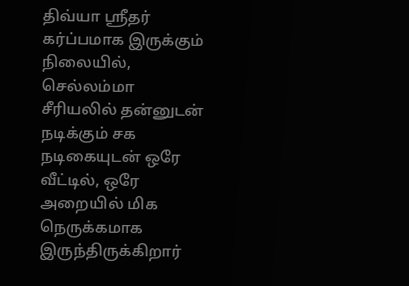திவ்யா ஸ்ரீதர் கர்ப்பமாக இருக்கும் நிலையில், செல்லம்மா சீரியலில் தன்னுடன் நடிக்கும் சக நடிகையுடன் ஒரே வீட்டில், ஒரே அறையில் மிக நெருக்கமாக இருந்திருக்கிறார்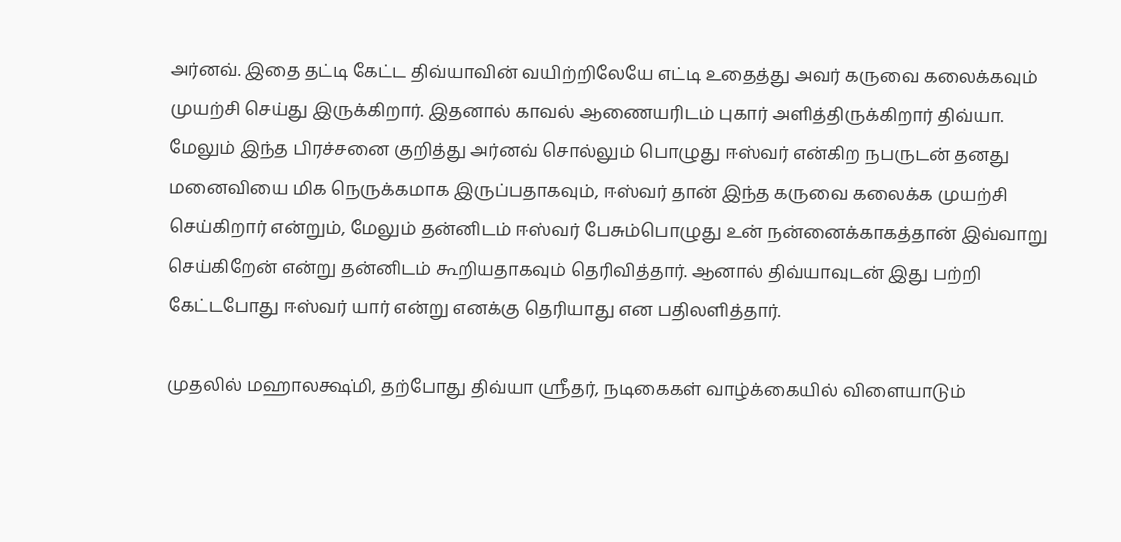அர்னவ். இதை தட்டி கேட்ட திவ்யாவின் வயிற்றிலேயே எட்டி உதைத்து அவர் கருவை கலைக்கவும் முயற்சி செய்து இருக்கிறார். இதனால் காவல் ஆணையரிடம் புகார் அளித்திருக்கிறார் திவ்யா. மேலும் இந்த பிரச்சனை குறித்து அர்னவ் சொல்லும் பொழுது ஈஸ்வர் என்கிற நபருடன் தனது மனைவியை மிக நெருக்கமாக இருப்பதாகவும், ஈஸ்வர் தான் இந்த கருவை கலைக்க முயற்சி செய்கிறார் என்றும், மேலும் தன்னிடம் ஈஸ்வர் பேசும்பொழுது உன் நன்னைக்காகத்தான் இவ்வாறு செய்கிறேன் என்று தன்னிடம் கூறியதாகவும் தெரிவித்தார். ஆனால் திவ்யாவுடன் இது பற்றி கேட்டபோது ஈஸ்வர் யார் என்று எனக்கு தெரியாது என பதிலளித்தார்.

முதலில் மஹாலக்ஷ்மி, தற்போது திவ்யா ஸ்ரீதர், நடிகைகள் வாழ்க்கையில் விளையாடும்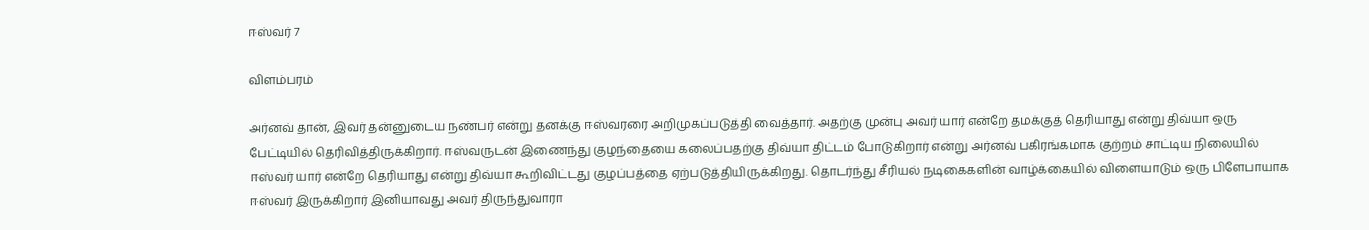ஈஸ்வர் 7

விளம்பரம்

அர்னவ் தான், இவர் தன்னுடைய நண்பர் என்று தனக்கு ஈஸ்வரரை அறிமுகப்படுத்தி வைத்தார். அதற்கு முன்பு அவர் யார் என்றே தமக்குத் தெரியாது என்று திவ்யா ஒரு பேட்டியில் தெரிவித்திருக்கிறார். ஈஸ்வருடன் இணைந்து குழந்தையை கலைப்பதற்கு திவ்யா திட்டம் போடுகிறார் என்று அர்னவ் பகிரங்கமாக குற்றம் சாட்டிய நிலையில் ஈஸ்வர் யார் என்றே தெரியாது என்று திவ்யா கூறிவிட்டது குழப்பத்தை ஏற்படுத்தியிருக்கிறது. தொடர்ந்து சீரியல் நடிகைகளின் வாழ்க்கையில் விளையாடும் ஒரு பிளேபாயாக ஈஸ்வர் இருக்கிறார் இனியாவது அவர் திருந்துவாரா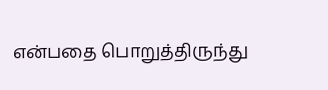என்பதை பொறுத்திருந்து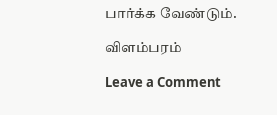பார்க்க வேண்டும்.

விளம்பரம்

Leave a Comment